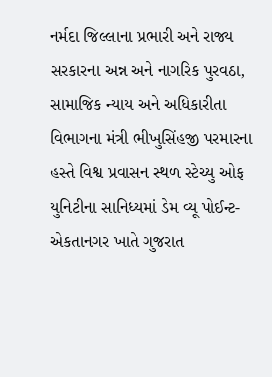નર્મદા જિલ્લાના પ્રભારી અને રાજ્ય સરકારના અન્ન અને નાગરિક પુરવઠા, સામાજિક ન્યાય અને અધિકારીતા વિભાગના મંત્રી ભીખુસિંહજી પરમારના હસ્તે વિશ્વ પ્રવાસન સ્થળ સ્ટેચ્યુ ઓફ યુનિટીના સાનિધ્યમાં ડેમ વ્યૂ પોઈન્ટ- એકતાનગર ખાતે ગુજરાત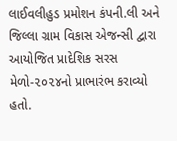લાઈવલીહુડ પ્રમોશન કંપની.લી અને જિલ્લા ગ્રામ વિકાસ એજન્સી દ્વારા આયોજિત પ્રાદેશિક સરસ મેળો-૨૦૨૪નો પ્રાભારંભ કરાવ્યો હતો.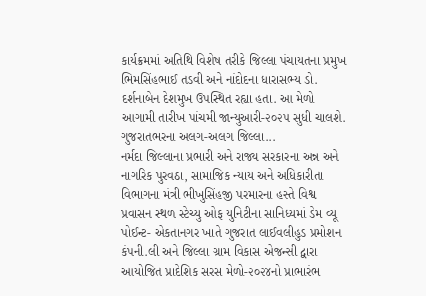કાર્યક્રમમાં અતિથિ વિશેષ તરીકે જિલ્લા પંચાયતના પ્રમુખ ભિમસિંહભાઈ તડવી અને નાંદોદના ધારાસભ્ય ડો. દર્શનાબેન દેશમુખ ઉપસ્થિત રહ્યા હતા. આ મેળો આગામી તારીખ પાંચમી જાન્યુઆરી-૨૦૨૫ સુધી ચાલશે. ગુજરાતભરના અલગ-અલગ જિલ્લા...
નર્મદા જિલ્લાના પ્રભારી અને રાજ્ય સરકારના અન્ન અને નાગરિક પુરવઠા, સામાજિક ન્યાય અને અધિકારીતા વિભાગના મંત્રી ભીખુસિંહજી પરમારના હસ્તે વિશ્વ પ્રવાસન સ્થળ સ્ટેચ્યુ ઓફ યુનિટીના સાનિધ્યમાં ડેમ વ્યૂ પોઈન્ટ- એકતાનગર ખાતે ગુજરાત લાઈવલીહુડ પ્રમોશન કંપની.લી અને જિલ્લા ગ્રામ વિકાસ એજન્સી દ્વારા આયોજિત પ્રાદેશિક સરસ મેળો-૨૦૨૪નો પ્રાભારંભ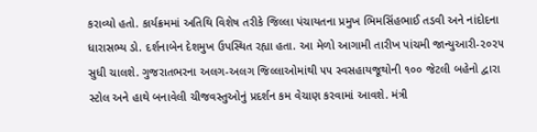કરાવ્યો હતો. કાર્યક્રમમાં અતિથિ વિશેષ તરીકે જિલ્લા પંચાયતના પ્રમુખ ભિમસિંહભાઈ તડવી અને નાંદોદના ધારાસભ્ય ડો. દર્શનાબેન દેશમુખ ઉપસ્થિત રહ્યા હતા. આ મેળો આગામી તારીખ પાંચમી જાન્યુઆરી-૨૦૨૫ સુધી ચાલશે. ગુજરાતભરના અલગ-અલગ જિલ્લાઓમાંથી ૫૫ સ્વસહાયજૂથોની ૧૦૦ જેટલી બહેનો દ્વારા સ્ટોલ અને હાથે બનાવેલી ચીજવસ્તુઓનું પ્રદર્શન કમ વેચાણ કરવામાં આવશે. મંત્રી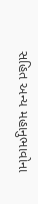સહિત અન્ય મહાનુભાવોના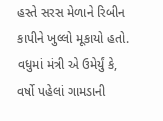હસ્તે સરસ મેળાને રિબીન કાપીને ખુલ્લો મૂકાયો હતો. વધુમાં મંત્રી એ ઉમેર્યું કે, વર્ષો પહેલાં ગામડાની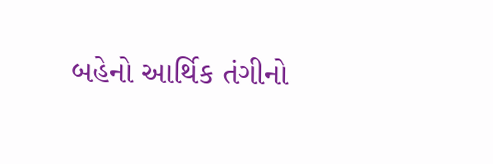બહેનો આર્થિક તંગીનો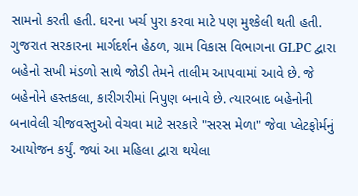સામનો કરતી હતી. ઘરના ખર્ચ પુરા કરવા માટે પણ મુશ્કેલી થતી હતી. ગુજરાત સરકારના માર્ગદર્શન હેઠળ, ગ્રામ વિકાસ વિભાગના GLPC દ્વારા બહેનો સખી મંડળો સાથે જોડી તેમને તાલીમ આપવામાં આવે છે. જે બહેનોને હસ્તકલા, કારીગરીમાં નિપુણ બનાવે છે. ત્યારબાદ બહેનોની બનાવેલી ચીજવસ્તુઓ વેચવા માટે સરકારે "સરસ મેળા" જેવા પ્લેટફોર્મનું આયોજન કર્યું. જ્યાં આ મહિલા દ્વારા થયેલા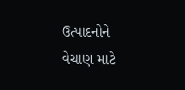ઉત્પાદનોને વેચાણ માટે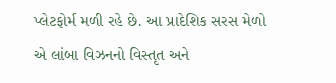પ્લેટફોર્મ મળી રહે છે. આ પ્રાદેશિક સરસ મેળો એ લાંબા વિઝનનો વિસ્તૃત અને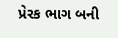પ્રેરક ભાગ બની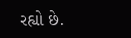રહ્યો છે.